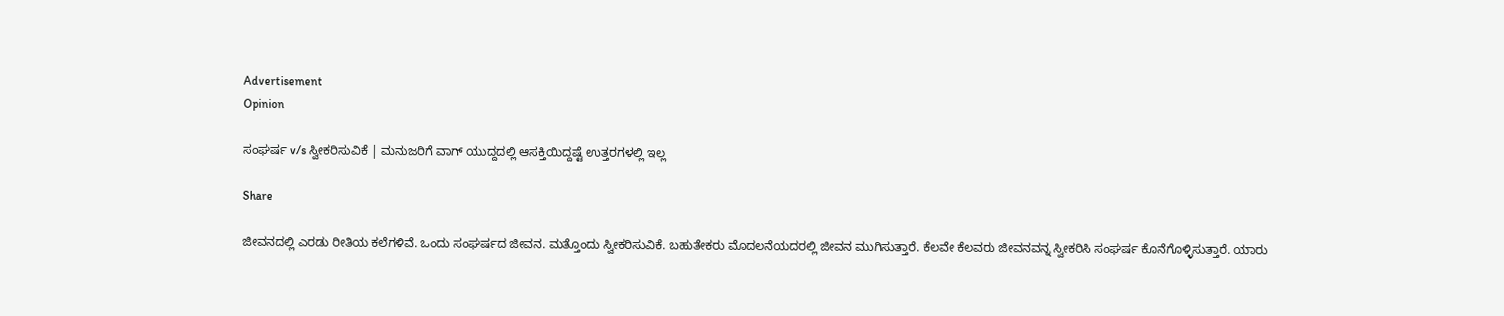Advertisement
Opinion

ಸಂಘರ್ಷ v/s ಸ್ವೀಕರಿಸುವಿಕೆ | ಮನುಜರಿಗೆ ವಾಗ್ ಯುದ್ದದಲ್ಲಿ ಆಸಕ್ತಿಯಿದ್ದಷ್ಟೆ ಉತ್ತರಗಳಲ್ಲಿ ಇಲ್ಲ

Share

ಜೀವನದಲ್ಲಿ ಎರಡು ರೀತಿಯ ಕಲೆಗಳಿವೆ. ಒಂದು ಸಂಘರ್ಷದ ಜೀವನ. ಮತ್ತೊಂದು ಸ್ವೀಕರಿಸುವಿಕೆ. ಬಹುತೇಕರು ಮೊದಲನೆಯದರಲ್ಲಿ ಜೀವನ ಮುಗಿಸುತ್ತಾರೆ. ಕೆಲವೇ ಕೆಲವರು ಜೀವನವನ್ನ ಸ್ವೀಕರಿಸಿ ಸಂಘರ್ಷ ಕೊನೆಗೊಳ್ಳಿಸುತ್ತಾರೆ. ಯಾರು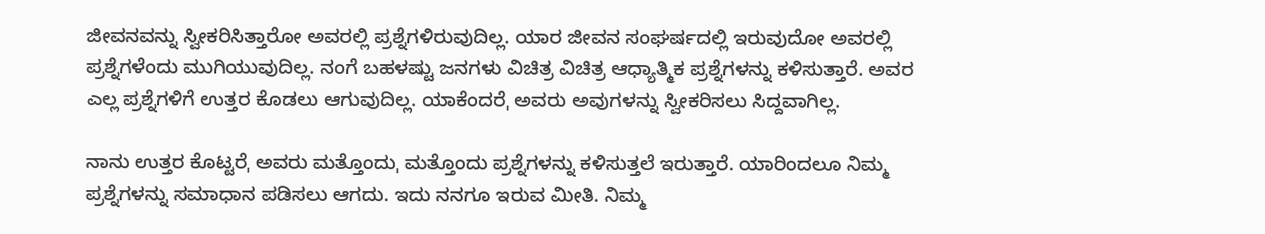ಜೀವನವನ್ನು ಸ್ವೀಕರಿಸಿತ್ತಾರೋ ಅವರಲ್ಲಿ ಪ್ರಶ್ನೆಗಳಿರುವುದಿಲ್ಲ. ಯಾರ ಜೀವನ ಸಂಘರ್ಷದಲ್ಲಿ ಇರುವುದೋ ಅವರಲ್ಲಿ ಪ್ರಶ್ನೆಗಳೆಂದು ಮುಗಿಯುವುದಿಲ್ಲ. ನಂಗೆ ಬಹಳಷ್ಟು ಜನಗಳು ವಿಚಿತ್ರ ವಿಚಿತ್ರ ಆಧ್ಯಾತ್ಮಿಕ ಪ್ರಶ್ನೆಗಳನ್ನು ಕಳಿಸುತ್ತಾರೆ. ಅವರ ಎಲ್ಲ ಪ್ರಶ್ನೆಗಳಿಗೆ ಉತ್ತರ ಕೊಡಲು ಆಗುವುದಿಲ್ಲ. ಯಾಕೆಂದರೆˌ ಅವರು ಅವುಗಳನ್ನು ಸ್ವೀಕರಿಸಲು ಸಿದ್ದವಾಗಿಲ್ಲ.

ನಾನು ಉತ್ತರ ಕೊಟ್ಟರೆˌ ಅವರು ಮತ್ತೊಂದುˌ ಮತ್ತೊಂದು ಪ್ರಶ್ನೆಗಳನ್ನು ಕಳಿಸುತ್ತಲೆ ಇರುತ್ತಾರೆ. ಯಾರಿಂದಲೂ ನಿಮ್ಮ ಪ್ರಶ್ನೆಗಳನ್ನು ಸಮಾಧಾನ ಪಡಿಸಲು ಆಗದು. ಇದು ನನಗೂ ಇರುವ ಮೀತಿ. ನಿಮ್ಮ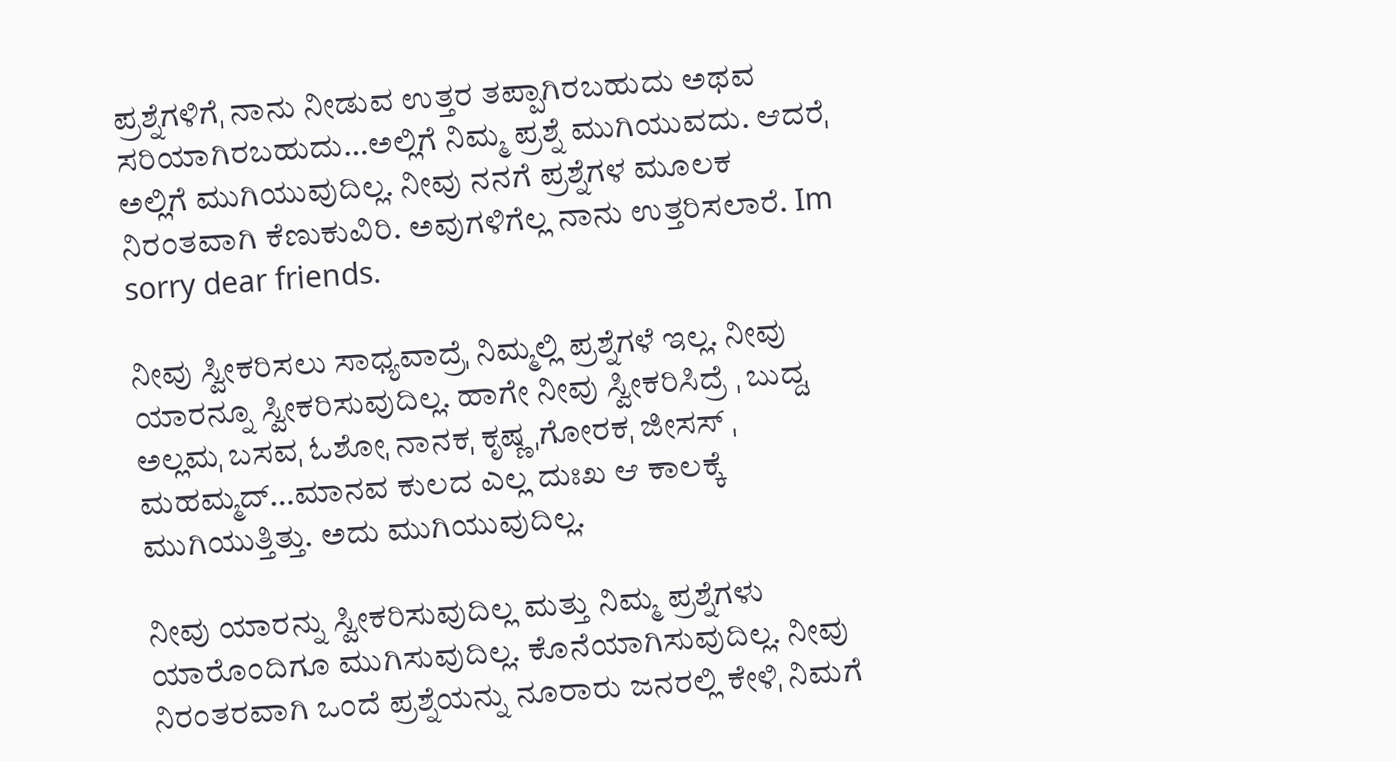ಪ್ರಶ್ನೆಗಳಿಗೆˌ ನಾನು ನೀಡುವ ಉತ್ತರ ತಪ್ಪಾಗಿರಬಹುದು ಅಥವ ಸರಿಯಾಗಿರಬಹುದು…ಅಲ್ಲಿಗೆ ನಿಮ್ಮ ಪ್ರಶ್ನೆ ಮುಗಿಯುವದು. ಆದರೆˌ ಅಲ್ಲಿಗೆ ಮುಗಿಯುವುದಿಲ್ಲ. ನೀವು ನನಗೆ ಪ್ರಶ್ನೆಗಳ ಮೂಲಕ ನಿರಂತವಾಗಿ ಕೆಣುಕುವಿರಿ. ಅವುಗಳಿಗೆಲ್ಲ ನಾನು ಉತ್ತರಿಸಲಾರೆ. Im sorry dear friends.

ನೀವು ಸ್ವೀಕರಿಸಲು ಸಾಧ್ಯವಾದ್ರೆˌ ನಿಮ್ಮಲ್ಲಿ ಪ್ರಶ್ನೆಗಳೆ ಇಲ್ಲ. ನೀವು ಯಾರನ್ನೂ ಸ್ವೀಕರಿಸುವುದಿಲ್ಲ. ಹಾಗೇ ನೀವು ಸ್ವೀಕರಿಸಿದ್ರೆ ˌ ಬುದ್ದˌ ಅಲ್ಲಮˌ ಬಸವˌ ಓಶೋˌ ನಾನಕˌ ಕೃಷ್ಣ ˌಗೋರಕˌ ಜೀಸಸ್ ˌ ಮಹಮ್ಮದ್…ಮಾನವ ಕುಲದ ಎಲ್ಲ ದುಃಖ ಆ ಕಾಲಕ್ಕೆ ಮುಗಿಯುತ್ತಿತ್ತು. ಅದು ಮುಗಿಯುವುದಿಲ್ಲ.

ನೀವು ಯಾರನ್ನು ಸ್ವೀಕರಿಸುವುದಿಲ್ಲ ಮತ್ತು ನಿಮ್ಮ ಪ್ರಶ್ನೆಗಳು ಯಾರೊಂದಿಗೂ ಮುಗಿಸುವುದಿಲ್ಲ. ಕೊನೆಯಾಗಿಸುವುದಿಲ್ಲ. ನೀವು ನಿರಂತರವಾಗಿ ಒಂದೆ ಪ್ರಶ್ನೆಯನ್ನು ನೂರಾರು ಜನರಲ್ಲಿ ಕೇಳಿˌ ನಿಮಗೆ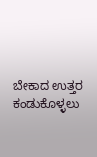ಬೇಕಾದ ಉತ್ತರ ಕಂಡುಕೊಳ್ಳಲು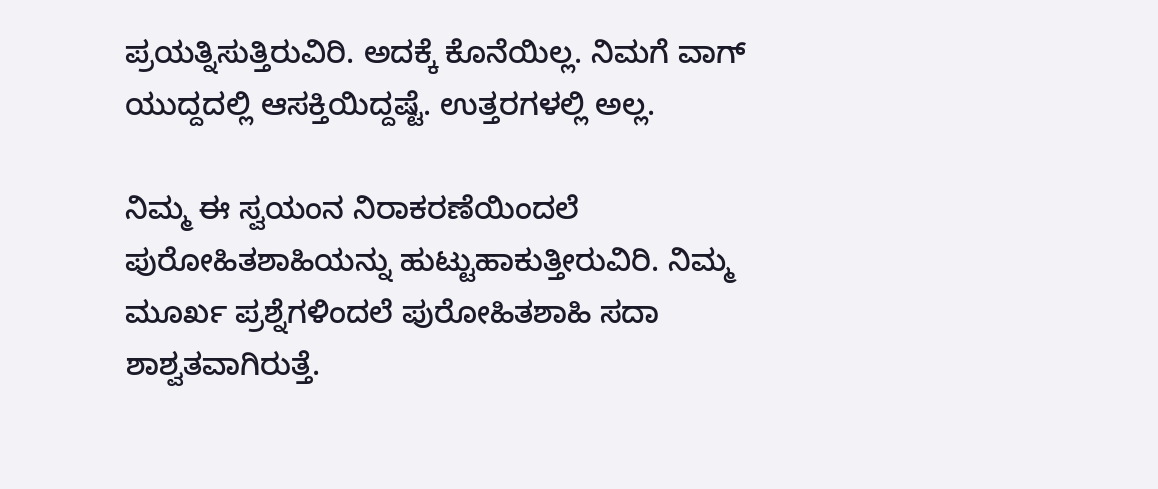ಪ್ರಯತ್ನಿಸುತ್ತಿರುವಿರಿ. ಅದಕ್ಕೆ ಕೊನೆಯಿಲ್ಲ. ನಿಮಗೆ ವಾಗ್ ಯುದ್ದದಲ್ಲಿ ಆಸಕ್ತಿಯಿದ್ದಷ್ಟೆ. ಉತ್ತರಗಳಲ್ಲಿ ಅಲ್ಲ.

ನಿಮ್ಮ ಈ ಸ್ವಯಂನ ನಿರಾಕರಣೆಯಿಂದಲೆ ಪುರೋಹಿತಶಾಹಿಯನ್ನು ಹುಟ್ಟುಹಾಕುತ್ತೀರುವಿರಿ. ನಿಮ್ಮ ಮೂರ್ಖ ಪ್ರಶ್ನೆಗಳಿಂದಲೆ ಪುರೋಹಿತಶಾಹಿ ಸದಾ ಶಾಶ್ವತವಾಗಿರುತ್ತೆ.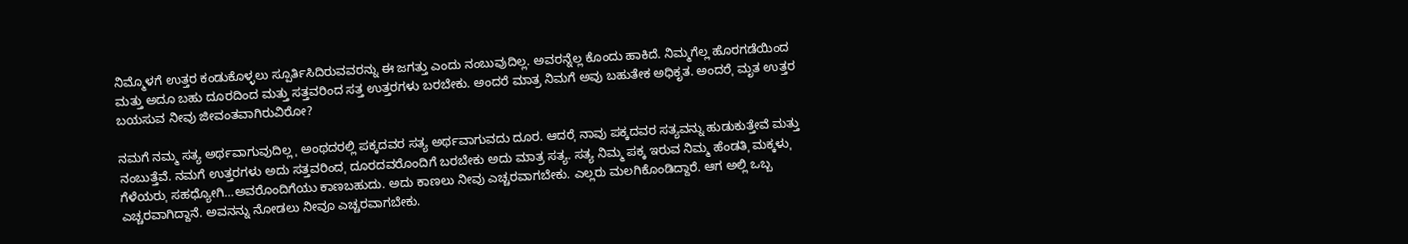ನಿಮ್ಮೊಳಗೆ ಉತ್ತರ ಕಂಡುಕೊಳ್ಳಲು ಸ್ಪೂರ್ತಿಸಿದಿರುವವರನ್ನು ಈ ಜಗತ್ತು ಎಂದು ನಂಬುವುದಿಲ್ಲ. ಅವರನ್ನೆಲ್ಲ ಕೊಂದು ಹಾಕಿದೆ. ನಿಮ್ಮಗೆಲ್ಲ ಹೊರಗಡೆಯಿಂದ ಮತ್ತು ಅದೂ ಬಹು ದೂರದಿಂದ ಮತ್ತು ಸತ್ತವರಿಂದ ಸತ್ತ ಉತ್ತರಗಳು ಬರಬೇಕು. ಅಂದರೆ ಮಾತ್ರ ನಿಮಗೆ ಅವು ಬಹುತೇಕ ಅಧಿಕೃತ. ಅಂದರೆˌ ಮೃತ ಉತ್ತರ ಬಯಸುವ ನೀವು ಜೀವಂತವಾಗಿರುವಿರೋ?

ನಮಗೆ ನಮ್ಮ ಸತ್ಯ ಅರ್ಥವಾಗುವುದಿಲ್ಲ ˌ ಅಂಥದರಲ್ಲಿ ಪಕ್ಕದವರ ಸತ್ಯ ಅರ್ಥವಾಗುವದು ದೂರ. ಆದರೆˌ ನಾವು ಪಕ್ಕದವರ ಸತ್ಯವನ್ನು ಹುಡುಕುತ್ತೇವೆ ಮತ್ತು ನಂಬುತ್ತೆವೆ. ನಮಗೆ ಉತ್ತರಗಳು ಅದು ಸತ್ತವರಿಂದˌ ದೂರದವರೊಂದಿಗೆ ಬರಬೇಕು ಅದು ಮಾತ್ರ ಸತ್ಯ. ಸತ್ಯ ನಿಮ್ಮ ಪಕ್ಕ ಇರುವ ನಿಮ್ಮ ಹೆಂಡತಿˌ ಮಕ್ಕಳುˌ ಗೆಳೆಯರುˌ ಸಹಧ್ಯೋಗಿ…ಅವರೊಂದಿಗೆಯು ಕಾಣಬಹುದು. ಅದು ಕಾಣಲು ನೀವು ಎಚ್ಚರವಾಗಬೇಕು. ಎಲ್ಲರು ಮಲಗಿಕೊಂಡಿದ್ದಾರೆ. ಆಗ ಅಲ್ಲಿ ಒಬ್ಬ ಎಚ್ಚರವಾಗಿದ್ದಾನೆ. ಅವನನ್ನು ನೋಡಲು ನೀವೂ ಎಚ್ಚರವಾಗಬೇಕು.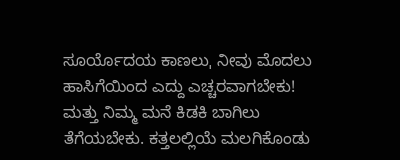ಸೂರ್ಯೊದಯ ಕಾಣಲುˌ ನೀವು ಮೊದಲು ಹಾಸಿಗೆಯಿಂದ ಎದ್ದು ಎಚ್ಚರವಾಗಬೇಕು! ಮತ್ತು ನಿಮ್ಮ ಮನೆ ಕಿಡಕಿ ಬಾಗಿಲು ತೆಗೆಯಬೇಕು. ಕತ್ತಲಲ್ಲಿಯೆ ಮಲಗಿಕೊಂಡು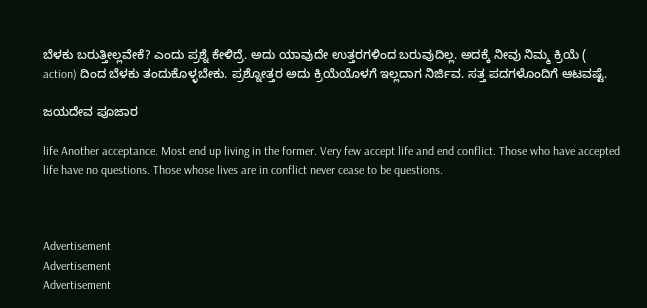ಬೆಳಕು ಬರುತ್ತೀಲ್ಲವೇಕೆ? ಎಂದು ಪ್ರಶ್ನೆ ಕೇಳಿದ್ರೆ. ಅದು ಯಾವುದೇ ಉತ್ತರಗಳಿಂದ ಬರುವುದಿಲ್ಲ. ಅದಕ್ಕೆ ನೀವು ನಿಮ್ಮ ಕ್ರಿಯೆ ( action) ದಿಂದ ಬೆಳಕು ತಂದುಕೊಳ್ಳಬೇಕು. ಪ್ರಶ್ನೋತ್ತರ ಅದು ಕ್ರಿಯೆಯೊಳಗೆ ಇಲ್ಲದಾಗ ನಿರ್ಜಿವ. ಸತ್ತ ಪದಗಳೊಂದಿಗೆ ಆಟವಷ್ಟೆ.

ಜಯದೇವ ಪೂಜಾರ

life Another acceptance. Most end up living in the former. Very few accept life and end conflict. Those who have accepted life have no questions. Those whose lives are in conflict never cease to be questions.



Advertisement
Advertisement
Advertisement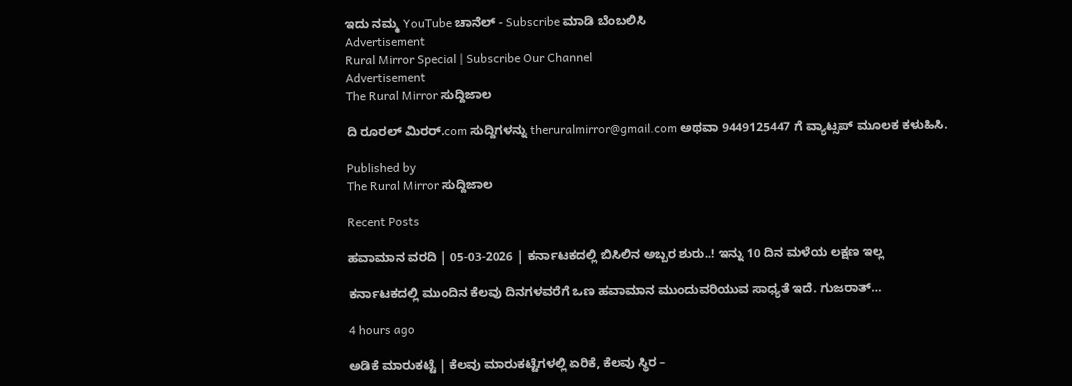ಇದು ನಮ್ಮ YouTube ಚಾನೆಲ್ - Subscribe ಮಾಡಿ ಬೆಂಬಲಿಸಿ
Advertisement
Rural Mirror Special | Subscribe Our Channel
Advertisement
The Rural Mirror ಸುದ್ದಿಜಾಲ

ದಿ ರೂರಲ್‌ ಮಿರರ್.com ಸುದ್ದಿಗಳನ್ನು ‌theruralmirror@gmail.com ಅಥವಾ 9449125447 ಗೆ ವ್ಯಾಟ್ಸಪ್ ಮೂಲಕ ಕಳುಹಿಸಿ.

Published by
The Rural Mirror ಸುದ್ದಿಜಾಲ

Recent Posts

ಹವಾಮಾನ ವರದಿ | 05-03-2026 | ಕರ್ನಾಟಕದಲ್ಲಿ ಬಿಸಿಲಿನ ಅಬ್ಬರ ಶುರು..! ಇನ್ನು 10 ದಿನ ಮಳೆಯ ಲಕ್ಷಣ ಇಲ್ಲ

ಕರ್ನಾಟಕದಲ್ಲಿ ಮುಂದಿನ ಕೆಲವು ದಿನಗಳವರೆಗೆ ಒಣ ಹವಾಮಾನ ಮುಂದುವರಿಯುವ ಸಾಧ್ಯತೆ ಇದೆ. ಗುಜರಾತ್…

4 hours ago

ಅಡಿಕೆ ಮಾರುಕಟ್ಟೆ | ಕೆಲವು ಮಾರುಕಟ್ಟೆಗಳಲ್ಲಿ ಏರಿಕೆ, ಕೆಲವು ಸ್ಥಿರ –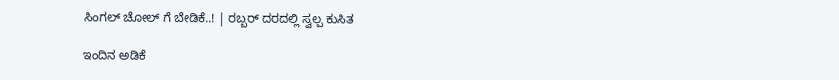ಸಿಂಗಲ್‌ ಚೋಲ್‌ ಗೆ ಬೇಡಿಕೆ..! | ರಬ್ಬರ್ ದರದಲ್ಲಿ ಸ್ವಲ್ಪ ಕುಸಿತ

ಇಂದಿನ ಅಡಿಕೆ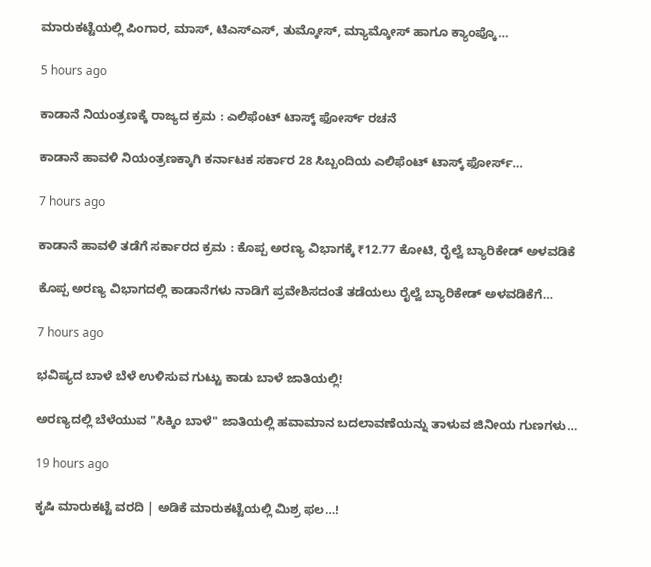ಮಾರುಕಟ್ಟೆಯಲ್ಲಿ ಪಿಂಗಾರ, ಮಾಸ್‌, ಟಿಎಸ್‌ಎಸ್‌, ತುಮ್ಕೋಸ್‌, ಮ್ಯಾಮ್ಕೋಸ್ ಹಾಗೂ ಕ್ಯಾಂಪ್ಕೊ…

5 hours ago

ಕಾಡಾನೆ ನಿಯಂತ್ರಣಕ್ಕೆ ರಾಜ್ಯದ ಕ್ರಮ : ಎಲಿಫೆಂಟ್ ಟಾಸ್ಕ್ ಫೋರ್ಸ್ ರಚನೆ

ಕಾಡಾನೆ ಹಾವಳಿ ನಿಯಂತ್ರಣಕ್ಕಾಗಿ ಕರ್ನಾಟಕ ಸರ್ಕಾರ 28 ಸಿಬ್ಬಂದಿಯ ಎಲಿಫೆಂಟ್ ಟಾಸ್ಕ್ ಫೋರ್ಸ್…

7 hours ago

ಕಾಡಾನೆ ಹಾವಳಿ ತಡೆಗೆ ಸರ್ಕಾರದ ಕ್ರಮ : ಕೊಪ್ಪ ಅರಣ್ಯ ವಿಭಾಗಕ್ಕೆ ₹12.77 ಕೋಟಿ, ರೈಲ್ವೆ ಬ್ಯಾರಿಕೇಡ್ ಅಳವಡಿಕೆ

ಕೊಪ್ಪ ಅರಣ್ಯ ವಿಭಾಗದಲ್ಲಿ ಕಾಡಾನೆಗಳು ನಾಡಿಗೆ ಪ್ರವೇಶಿಸದಂತೆ ತಡೆಯಲು ರೈಲ್ವೆ ಬ್ಯಾರಿಕೇಡ್ ಅಳವಡಿಕೆಗೆ…

7 hours ago

ಭವಿಷ್ಯದ ಬಾಳೆ ಬೆಳೆ ಉಳಿಸುವ ಗುಟ್ಟು ಕಾಡು ಬಾಳೆ ಜಾತಿಯಲ್ಲಿ!

ಅರಣ್ಯದಲ್ಲಿ ಬೆಳೆಯುವ "ಸಿಕ್ಕಿಂ ಬಾಳೆ" ಜಾತಿಯಲ್ಲಿ ಹವಾಮಾನ ಬದಲಾವಣೆಯನ್ನು ತಾಳುವ ಜಿನೀಯ ಗುಣಗಳು…

19 hours ago

ಕೃಷಿ ಮಾರುಕಟ್ಟೆ ವರದಿ | ಅಡಿಕೆ ಮಾರುಕಟ್ಟೆಯಲ್ಲಿ ಮಿಶ್ರ ಫಲ…!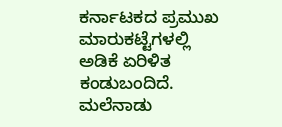ಕರ್ನಾಟಕದ ಪ್ರಮುಖ ಮಾರುಕಟ್ಟೆಗಳಲ್ಲಿ ಅಡಿಕೆ ಏರಿಳಿತ ಕಂಡುಬಂದಿದೆ. ಮಲೆನಾಡು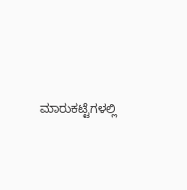ಮಾರುಕಟ್ಟೆಗಳಲ್ಲಿ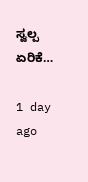ಸ್ವಲ್ಪ ಏರಿಕೆ…

1 day ago